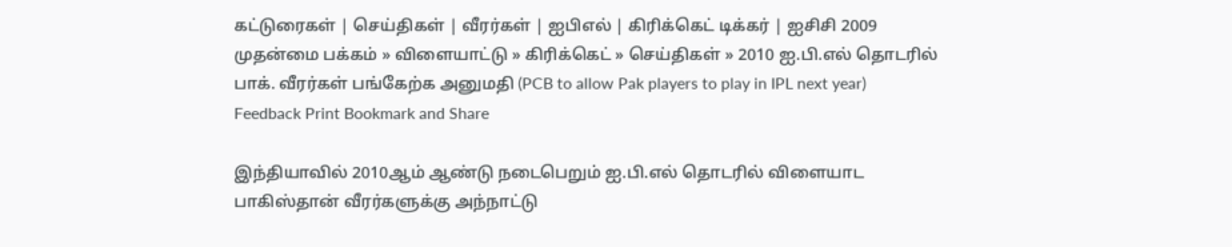கட்டுரைகள் | செய்திகள் | வீரர்கள் | ஐ‌பிஎ‌ல் | கி‌ரி‌க்கெ‌ட் டி‌க்க‌ர் | ஐ‌சி‌சி 2009
முதன்மை பக்கம் » விளையாட்டு » கிரிக்கெட் » செய்திகள் » 2010 ஐ.பி.எல் தொடரில் பாக். வீரர்கள் பங்கேற்க அனுமதி (PCB to allow Pak players to play in IPL next year)
Feedback Print Bookmark and Share

இந்தியாவில் 2010ஆம் ஆண்டு நடைபெறும் ஐ.பி.எல் தொடரில் விளையாட பாகிஸ்தான் வீரர்களுக்கு அந்நாட்டு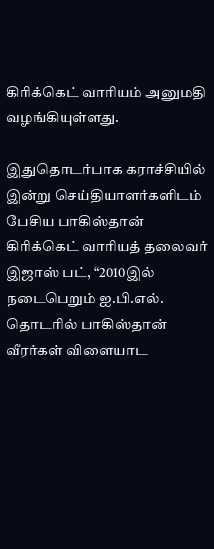கிரிக்கெட் வாரியம் அனுமதி வழங்கியுள்ளது.

இதுதொடர்பாக கராச்சியில் இன்று செய்தியாளர்களிடம் பேசிய பாகிஸ்தான் கிரிக்கெட் வாரியத் தலைவர் இஜாஸ் பட், “2010இல் நடைபெறும் ஐ.பி.எல். தொடரில் பாகிஸ்தான் வீரர்கள் விளையாட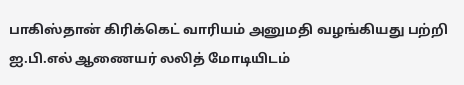பாகிஸ்தான் கிரிக்கெட் வாரியம் அனுமதி வழங்கியது பற்றி ஐ.பி.எல் ஆணையர் லலித் மோடியிடம்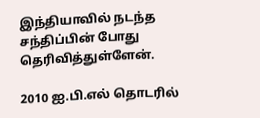இந்தியாவில் நடந்த சந்திப்பின் போது தெரிவித்துள்ளேன்.

2010 ஐ.பி.எல் தொடரில்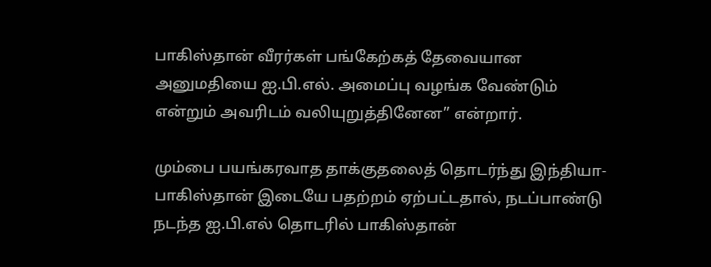பாகிஸ்தான் வீரர்கள் பங்கேற்கத் தேவையான அனுமதியை ஐ.பி.எல். அமைப்பு வழங்க வேண்டும் என்றும் அவரிடம் வலியுறுத்தினேன” என்றார்.

மும்பை பயங்கரவாத தாக்குதலைத் தொடர்ந்து இந்தியா-பாகிஸ்தான் இடையே பதற்றம் ஏற்பட்டதால், நடப்பாண்டு நடந்த ஐ.பி.எல் தொடரில் பாகிஸ்தான்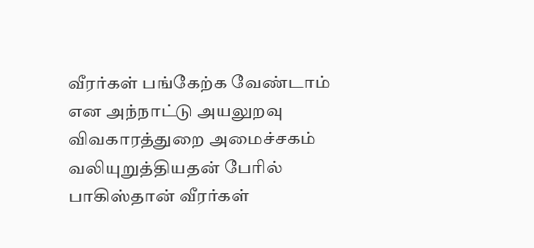வீரர்கள் பங்கேற்க வேண்டாம் என அந்நாட்டு அயலுறவு விவகாரத்துறை அமைச்சகம் வலியுறுத்தியதன் பேரில் பாகிஸ்தான் வீரர்கள்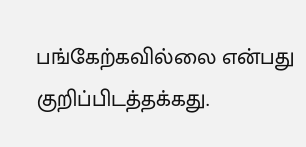பங்கேற்கவில்லை என்பது குறிப்பிடத்தக்கது.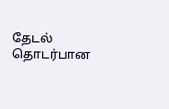தேட‌ல் தொட‌ர்பான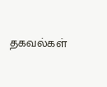தகவ‌ல்க‌ள்